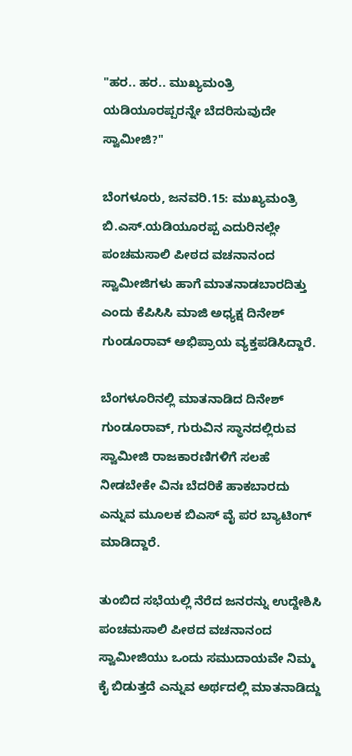"ಹರ.. ಹರ.. ಮುಖ್ಯಮಂತ್ರಿ ಯಡಿಯೂರಪ್ಪರನ್ನೇ ಬೆದರಿಸುವುದೇ ಸ್ವಾಮೀಜಿ?"

ಬೆಂಗಳೂರು, ಜನವರಿ.15: ಮುಖ್ಯಮಂತ್ರಿ ಬಿ.ಎಸ್.ಯಡಿಯೂರಪ್ಪ ಎದುರಿನಲ್ಲೇ ಪಂಚಮಸಾಲಿ ಪೀಠದ ವಚನಾನಂದ ಸ್ವಾಮೀಜಿಗಳು ಹಾಗೆ ಮಾತನಾಡಬಾರದಿತ್ತು ಎಂದು ಕೆಪಿಸಿಸಿ ಮಾಜಿ ಅಧ್ಯಕ್ಷ ದಿನೇಶ್ ಗುಂಡೂರಾವ್ ಅಭಿಪ್ರಾಯ ವ್ಯಕ್ತಪಡಿಸಿದ್ದಾರೆ.

ಬೆಂಗಳೂರಿನಲ್ಲಿ ಮಾತನಾಡಿದ ದಿನೇಶ್ ಗುಂಡೂರಾವ್, ಗುರುವಿನ ಸ್ಥಾನದಲ್ಲಿರುವ ಸ್ವಾಮೀಜಿ ರಾಜಕಾರಣಿಗಳಿಗೆ ಸಲಹೆ ನೀಡಬೇಕೇ ವಿನಃ ಬೆದರಿಕೆ ಹಾಕಬಾರದು ಎನ್ನುವ ಮೂಲಕ ಬಿಎಸ್ ವೈ ಪರ ಬ್ಯಾಟಿಂಗ್ ಮಾಡಿದ್ದಾರೆ.

ತುಂಬಿದ ಸಭೆಯಲ್ಲಿ ನೆರೆದ ಜನರನ್ನು ಉದ್ದೇಶಿಸಿ ಪಂಚಮಸಾಲಿ ಪೀಠದ ವಚನಾನಂದ ಸ್ವಾಮೀಜಿಯು ಒಂದು ಸಮುದಾಯವೇ ನಿಮ್ಮ ಕೈ ಬಿಡುತ್ತದೆ ಎನ್ನುವ ಅರ್ಥದಲ್ಲಿ ಮಾತನಾಡಿದ್ದು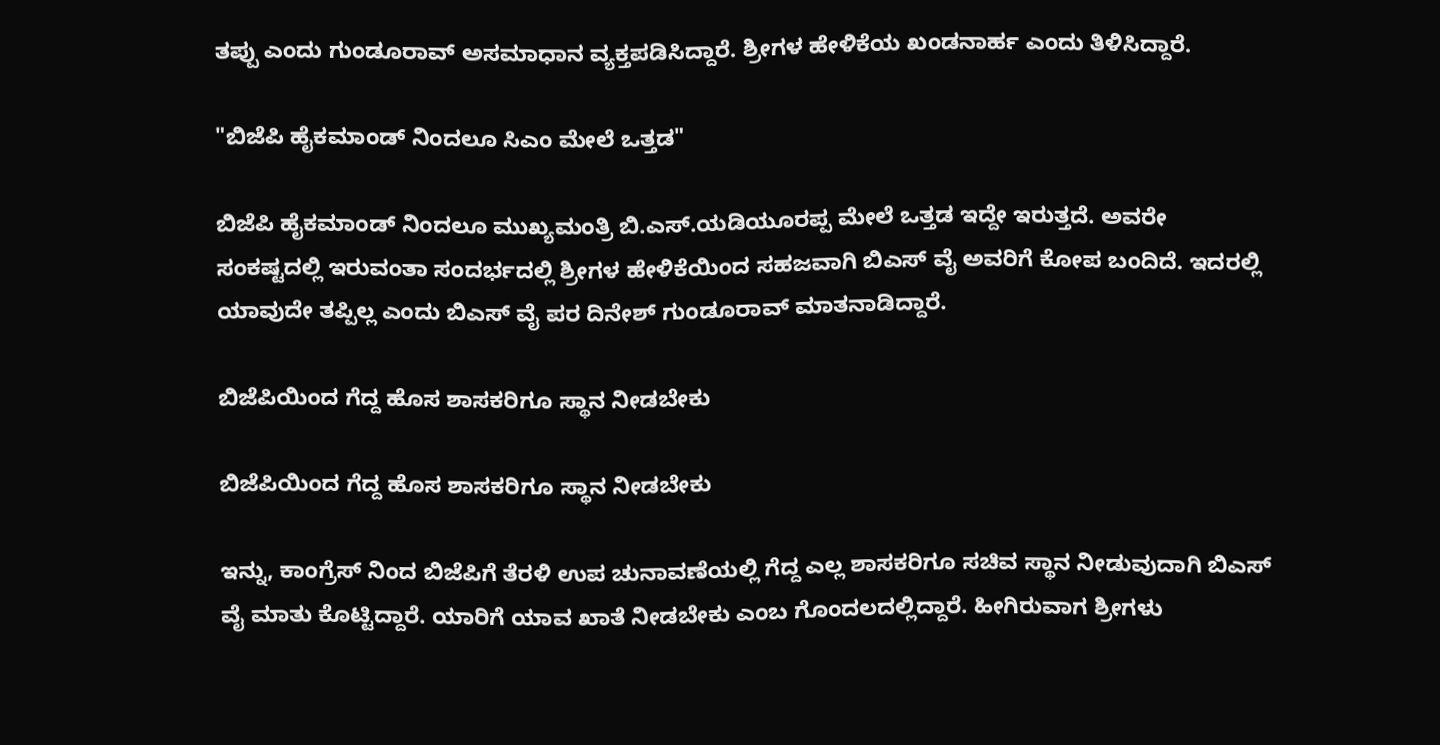ತಪ್ಪು ಎಂದು ಗುಂಡೂರಾವ್ ಅಸಮಾಧಾನ ವ್ಯಕ್ತಪಡಿಸಿದ್ದಾರೆ. ಶ್ರೀಗಳ ಹೇಳಿಕೆಯ ಖಂಡನಾರ್ಹ ಎಂದು ತಿಳಿಸಿದ್ದಾರೆ.

"ಬಿಜೆಪಿ ಹೈಕಮಾಂಡ್ ನಿಂದಲೂ ಸಿಎಂ ಮೇಲೆ ಒತ್ತಡ"

ಬಿಜೆಪಿ ಹೈಕಮಾಂಡ್ ನಿಂದಲೂ ಮುಖ್ಯಮಂತ್ರಿ ಬಿ.ಎಸ್.ಯಡಿಯೂರಪ್ಪ ಮೇಲೆ ಒತ್ತಡ ಇದ್ದೇ ಇರುತ್ತದೆ. ಅವರೇ ಸಂಕಷ್ಟದಲ್ಲಿ ಇರುವಂತಾ ಸಂದರ್ಭದಲ್ಲಿ ಶ್ರೀಗಳ ಹೇಳಿಕೆಯಿಂದ ಸಹಜವಾಗಿ ಬಿಎಸ್ ವೈ ಅವರಿಗೆ ಕೋಪ ಬಂದಿದೆ. ಇದರಲ್ಲಿ ಯಾವುದೇ ತಪ್ಪಿಲ್ಲ ಎಂದು ಬಿಎಸ್ ವೈ ಪರ ದಿನೇಶ್ ಗುಂಡೂರಾವ್ ಮಾತನಾಡಿದ್ದಾರೆ.

ಬಿಜೆಪಿಯಿಂದ ಗೆದ್ದ ಹೊಸ ಶಾಸಕರಿಗೂ ಸ್ಥಾನ ನೀಡಬೇಕು

ಬಿಜೆಪಿಯಿಂದ ಗೆದ್ದ ಹೊಸ ಶಾಸಕರಿಗೂ ಸ್ಥಾನ ನೀಡಬೇಕು

ಇನ್ನು, ಕಾಂಗ್ರೆಸ್ ನಿಂದ ಬಿಜೆಪಿಗೆ ತೆರಳಿ ಉಪ ಚುನಾವಣೆಯಲ್ಲಿ ಗೆದ್ದ ಎಲ್ಲ ಶಾಸಕರಿಗೂ ಸಚಿವ ಸ್ಥಾನ ನೀಡುವುದಾಗಿ ಬಿಎಸ್ ವೈ ಮಾತು ಕೊಟ್ಟಿದ್ದಾರೆ. ಯಾರಿಗೆ ಯಾವ ಖಾತೆ ನೀಡಬೇಕು ಎಂಬ ಗೊಂದಲದಲ್ಲಿದ್ದಾರೆ. ಹೀಗಿರುವಾಗ ಶ್ರೀಗಳು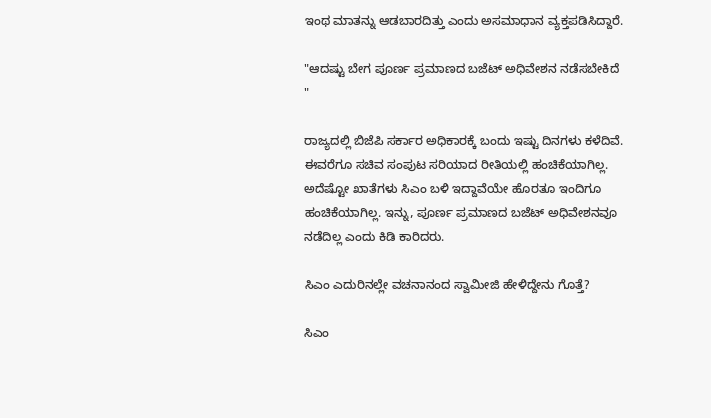ಇಂಥ ಮಾತನ್ನು ಆಡಬಾರದಿತ್ತು ಎಂದು ಅಸಮಾಧಾನ ವ್ಯಕ್ತಪಡಿಸಿದ್ದಾರೆ.

"ಆದಷ್ಟು ಬೇಗ ಪೂರ್ಣ ಪ್ರಮಾಣದ ಬಜೆಟ್ ಅಧಿವೇಶನ ನಡೆಸಬೇಕಿದೆ "

ರಾಜ್ಯದಲ್ಲಿ ಬಿಜೆಪಿ ಸರ್ಕಾರ ಅಧಿಕಾರಕ್ಕೆ ಬಂದು ಇಷ್ಟು ದಿನಗಳು ಕಳೆದಿವೆ. ಈವರೆಗೂ ಸಚಿವ ಸಂಪುಟ ಸರಿಯಾದ ರೀತಿಯಲ್ಲಿ ಹಂಚಿಕೆಯಾಗಿಲ್ಲ. ಅದೆಷ್ಟೋ ಖಾತೆಗಳು ಸಿಎಂ ಬಳಿ ಇದ್ದಾವೆಯೇ ಹೊರತೂ ಇಂದಿಗೂ ಹಂಚಿಕೆಯಾಗಿಲ್ಲ. ಇನ್ನು, ಪೂರ್ಣ ಪ್ರಮಾಣದ ಬಜೆಟ್ ಅಧಿವೇಶನವೂ ನಡೆದಿಲ್ಲ ಎಂದು ಕಿಡಿ ಕಾರಿದರು.

ಸಿಎಂ ಎದುರಿನಲ್ಲೇ ವಚನಾನಂದ ಸ್ವಾಮೀಜಿ ಹೇಳಿದ್ದೇನು ಗೊತ್ತೆ?

ಸಿಎಂ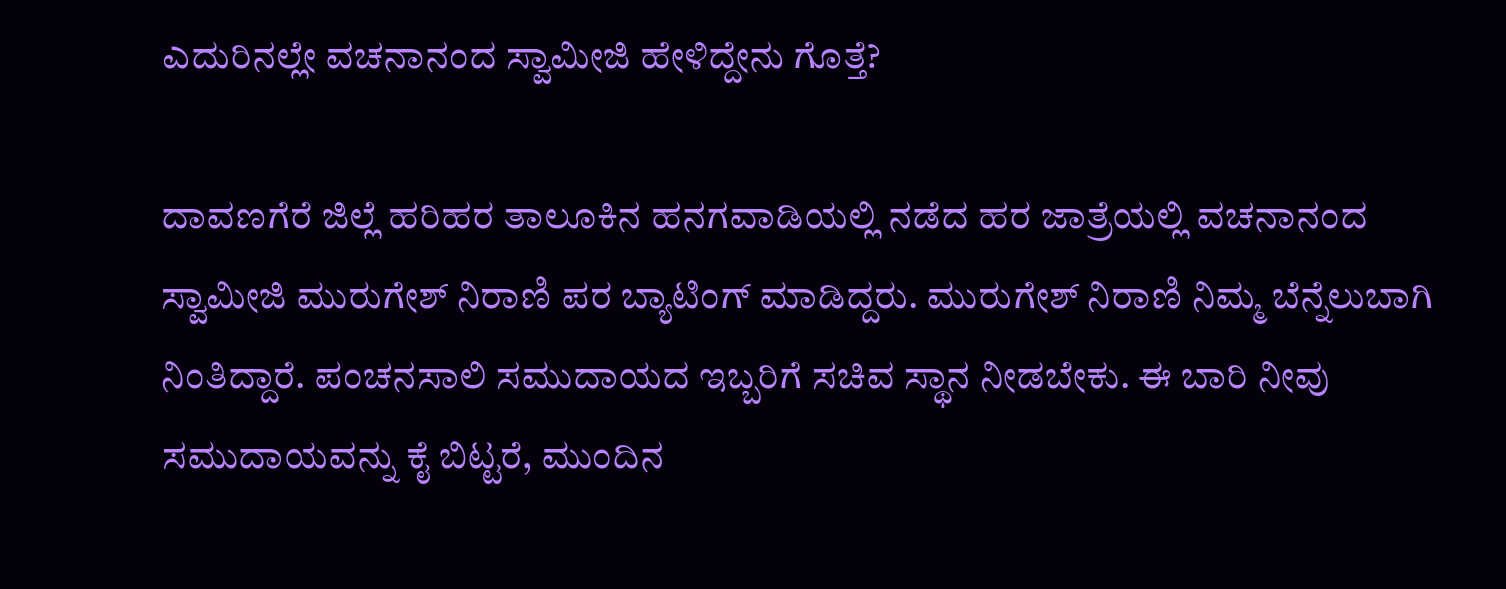ಎದುರಿನಲ್ಲೇ ವಚನಾನಂದ ಸ್ವಾಮೀಜಿ ಹೇಳಿದ್ದೇನು ಗೊತ್ತೆ?

ದಾವಣಗೆರೆ ಜಿಲ್ಲೆ ಹರಿಹರ ತಾಲೂಕಿನ ಹನಗವಾಡಿಯಲ್ಲಿ ನಡೆದ ಹರ ಜಾತ್ರೆಯಲ್ಲಿ ವಚನಾನಂದ ಸ್ವಾಮೀಜಿ ಮುರುಗೇಶ್ ನಿರಾಣಿ ಪರ ಬ್ಯಾಟಿಂಗ್ ಮಾಡಿದ್ದರು. ಮುರುಗೇಶ್ ನಿರಾಣಿ ನಿಮ್ಮ ಬೆನ್ನೆಲುಬಾಗಿ ನಿಂತಿದ್ದಾರೆ. ಪಂಚನಸಾಲಿ ಸಮುದಾಯದ ಇಬ್ಬರಿಗೆ ಸಚಿವ ಸ್ಥಾನ ನೀಡಬೇಕು. ಈ ಬಾರಿ ನೀವು ಸಮುದಾಯವನ್ನು ಕೈ ಬಿಟ್ಟರೆ, ಮುಂದಿನ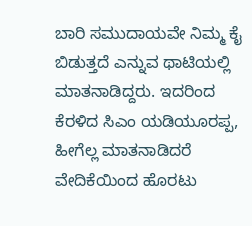ಬಾರಿ ಸಮುದಾಯವೇ ನಿಮ್ಮ ಕೈ ಬಿಡುತ್ತದೆ ಎನ್ನುವ ಥಾಟಿಯಲ್ಲಿ ಮಾತನಾಡಿದ್ದರು. ಇದರಿಂದ ಕೆರಳಿದ ಸಿಎಂ ಯಡಿಯೂರಪ್ಪ, ಹೀಗೆಲ್ಲ ಮಾತನಾಡಿದರೆ ವೇದಿಕೆಯಿಂದ ಹೊರಟು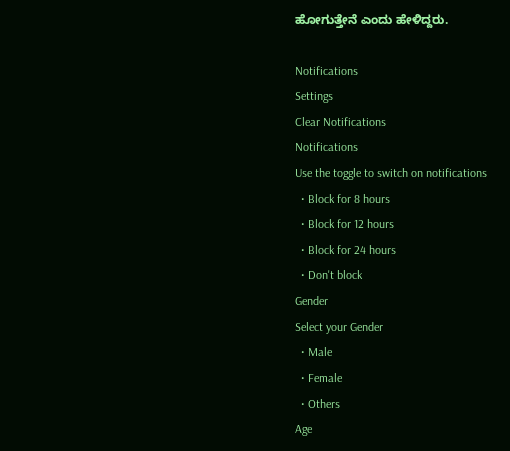ಹೋಗುತ್ತೇನೆ ಎಂದು ಹೇಳಿದ್ದರು.

Notifications
Settings
Clear Notifications
Notifications
Use the toggle to switch on notifications
  • Block for 8 hours
  • Block for 12 hours
  • Block for 24 hours
  • Don't block
Gender
Select your Gender
  • Male
  • Female
  • Others
Age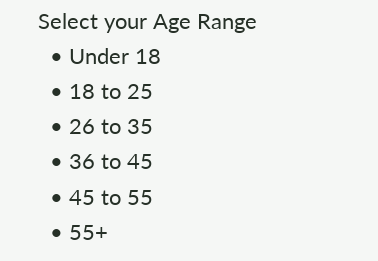Select your Age Range
  • Under 18
  • 18 to 25
  • 26 to 35
  • 36 to 45
  • 45 to 55
  • 55+